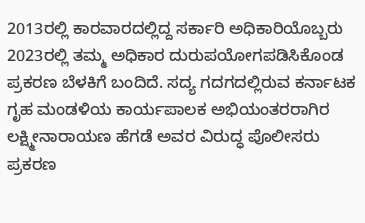2013ರಲ್ಲಿ ಕಾರವಾರದಲ್ಲಿದ್ದ ಸರ್ಕಾರಿ ಅಧಿಕಾರಿಯೊಬ್ಬರು 2023ರಲ್ಲಿ ತಮ್ಮ ಅಧಿಕಾರ ದುರುಪಯೋಗಪಡಿಸಿಕೊಂಡ ಪ್ರಕರಣ ಬೆಳಕಿಗೆ ಬಂದಿದೆ. ಸದ್ಯ ಗದಗದಲ್ಲಿರುವ ಕರ್ನಾಟಕ ಗೃಹ ಮಂಡಳಿಯ ಕಾರ್ಯಪಾಲಕ ಅಭಿಯಂತರರಾಗಿರ ಲಕ್ಷ್ಮೀನಾರಾಯಣ ಹೆಗಡೆ ಅವರ ವಿರುದ್ಧ ಪೊಲೀಸರು ಪ್ರಕರಣ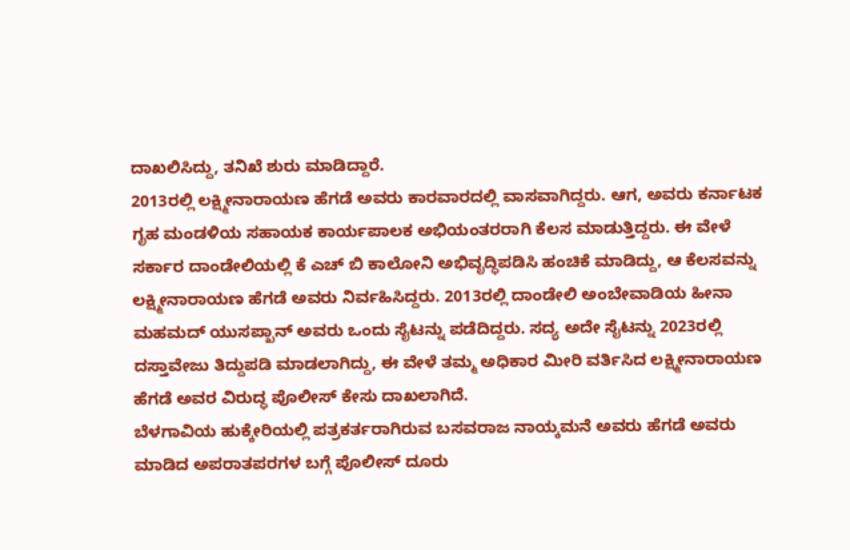ದಾಖಲಿಸಿದ್ದು, ತನಿಖೆ ಶುರು ಮಾಡಿದ್ದಾರೆ.
2013ರಲ್ಲಿ ಲಕ್ಷ್ಮೀನಾರಾಯಣ ಹೆಗಡೆ ಅವರು ಕಾರವಾರದಲ್ಲಿ ವಾಸವಾಗಿದ್ದರು. ಆಗ, ಅವರು ಕರ್ನಾಟಕ ಗೃಹ ಮಂಡಳಿಯ ಸಹಾಯಕ ಕಾರ್ಯಪಾಲಕ ಅಭಿಯಂತರರಾಗಿ ಕೆಲಸ ಮಾಡುತ್ತಿದ್ದರು. ಈ ವೇಳೆ ಸರ್ಕಾರ ದಾಂಡೇಲಿಯಲ್ಲಿ ಕೆ ಎಚ್ ಬಿ ಕಾಲೋನಿ ಅಭಿವೃದ್ಧಿಪಡಿಸಿ ಹಂಚಿಕೆ ಮಾಡಿದ್ದು, ಆ ಕೆಲಸವನ್ನು ಲಕ್ಷ್ಮೀನಾರಾಯಣ ಹೆಗಡೆ ಅವರು ನಿರ್ವಹಿಸಿದ್ದರು. 2013ರಲ್ಲಿ ದಾಂಡೇಲಿ ಅಂಬೇವಾಡಿಯ ಹೀನಾ ಮಹಮದ್ ಯುಸಪ್ಖಾನ್ ಅವರು ಒಂದು ಸೈಟನ್ನು ಪಡೆದಿದ್ದರು. ಸದ್ಯ ಅದೇ ಸೈಟನ್ನು 2023ರಲ್ಲಿ ದಸ್ತಾವೇಜು ತಿದ್ದುಪಡಿ ಮಾಡಲಾಗಿದ್ದು, ಈ ವೇಳೆ ತಮ್ಮ ಅಧಿಕಾರ ಮೀರಿ ವರ್ತಿಸಿದ ಲಕ್ಷ್ಮೀನಾರಾಯಣ ಹೆಗಡೆ ಅವರ ವಿರುದ್ಧ ಪೊಲೀಸ್ ಕೇಸು ದಾಖಲಾಗಿದೆ.
ಬೆಳಗಾವಿಯ ಹುಕ್ಕೇರಿಯಲ್ಲಿ ಪತ್ರಕರ್ತರಾಗಿರುವ ಬಸವರಾಜ ನಾಯ್ಕಮನೆ ಅವರು ಹೆಗಡೆ ಅವರು ಮಾಡಿದ ಅಪರಾತಪರಗಳ ಬಗ್ಗೆ ಪೊಲೀಸ್ ದೂರು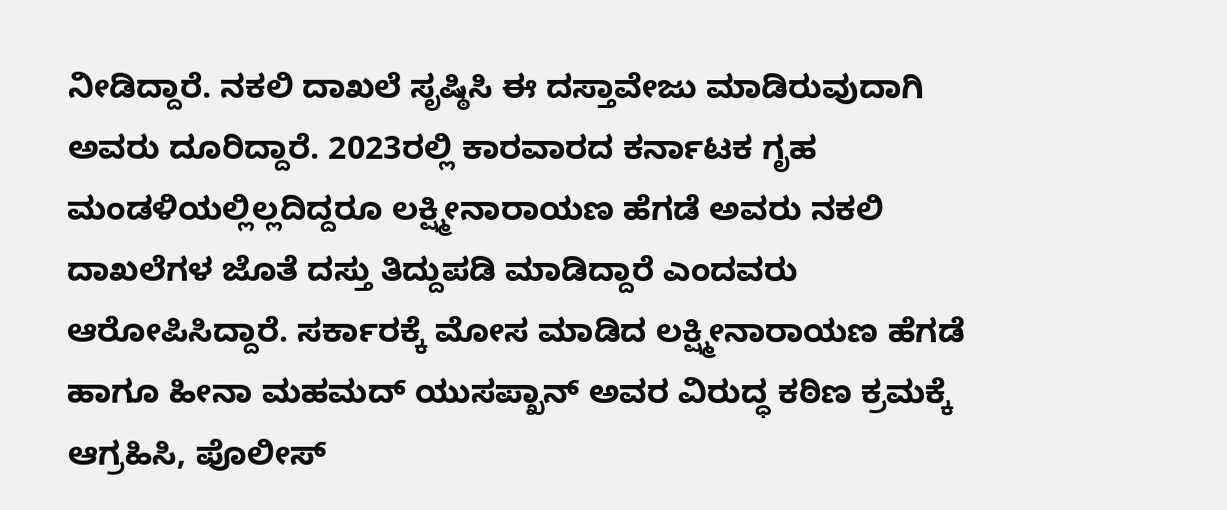ನೀಡಿದ್ದಾರೆ. ನಕಲಿ ದಾಖಲೆ ಸೃಷ್ಠಿಸಿ ಈ ದಸ್ತಾವೇಜು ಮಾಡಿರುವುದಾಗಿ ಅವರು ದೂರಿದ್ದಾರೆ. 2023ರಲ್ಲಿ ಕಾರವಾರದ ಕರ್ನಾಟಕ ಗೃಹ ಮಂಡಳಿಯಲ್ಲಿಲ್ಲದಿದ್ದರೂ ಲಕ್ಷ್ಮೀನಾರಾಯಣ ಹೆಗಡೆ ಅವರು ನಕಲಿ ದಾಖಲೆಗಳ ಜೊತೆ ದಸ್ತು ತಿದ್ದುಪಡಿ ಮಾಡಿದ್ದಾರೆ ಎಂದವರು ಆರೋಪಿಸಿದ್ದಾರೆ. ಸರ್ಕಾರಕ್ಕೆ ಮೋಸ ಮಾಡಿದ ಲಕ್ಷ್ಮೀನಾರಾಯಣ ಹೆಗಡೆ ಹಾಗೂ ಹೀನಾ ಮಹಮದ್ ಯುಸಪ್ಖಾನ್ ಅವರ ವಿರುದ್ಧ ಕಠಿಣ ಕ್ರಮಕ್ಕೆ ಆಗ್ರಹಿಸಿ, ಪೊಲೀಸ್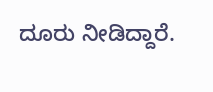ದೂರು ನೀಡಿದ್ದಾರೆ.